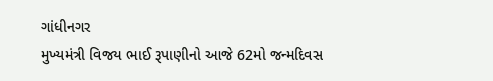ગાંધીનગર
મુખ્યમંત્રી વિજય ભાઈ રૂપાણીનો આજે 62મો જન્મદિવસ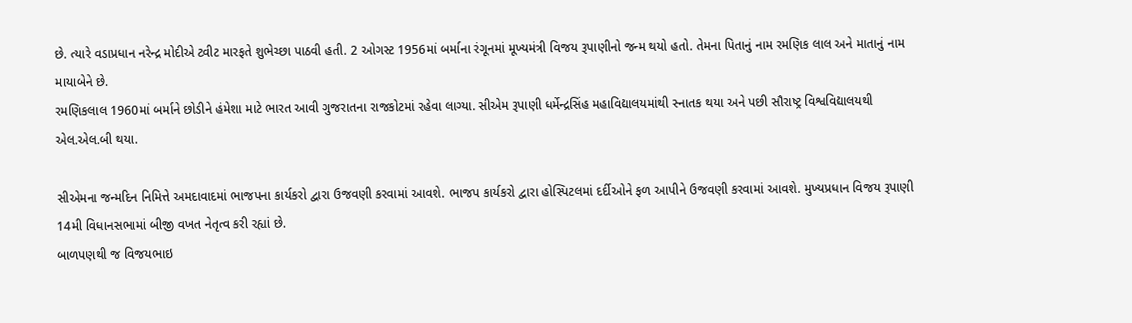છે. ત્યારે વડાપ્રધાન નરેન્દ્ર મોદીએ ટ્વીટ મારફતે શુભેચ્છા પાઠવી હતી. 2 ઓગસ્ટ 1956માં બર્માના રંગૂનમાં મૂખ્યમંત્રી વિજય રૂપાણીનો જન્મ થયો હતો. તેમના પિતાનું નામ રમણિક લાલ અને માતાનું નામ માયાબેને છે.
રમણિકલાલ 1960માં બર્માને છોડીને હંમેશા માટે ભારત આવી ગુજરાતના રાજકોટમાં રહેવા લાગ્યા. સીએમ રૂપાણી ધર્મેન્દ્રસિંહ મહાવિદ્યાલયમાંથી સ્નાતક થયા અને પછી સૌરાષ્ટ્ર વિશ્વવિદ્યાલયથી એલ.એલ.બી થયા.

સીએમના જન્મદિન નિમિત્તે અમદાવાદમાં ભાજપના કાર્યકરો દ્વારા ઉજવણી કરવામાં આવશે. ભાજપ કાર્યકરો દ્વારા હોસ્પિટલમાં દર્દીઓને ફળ આપીને ઉજવણી કરવામાં આવશે. મુખ્યપ્રધાન વિજય રૂપાણી 14મી વિધાનસભામાં બીજી વખત નેતૃત્વ કરી રહ્યાં છે.
બાળપણથી જ વિજયભાઇ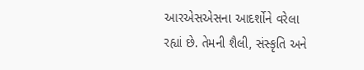આરએસએસના આદર્શોને વરેલા રહ્યાં છે. તેમની શૈલી, સંસ્કૃતિ અને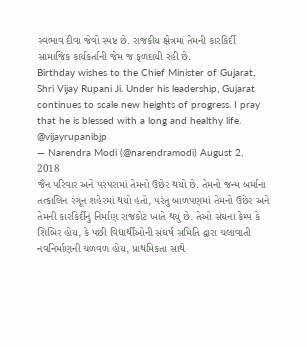સ્વભાવ દીવા જેવો સ્પષ્ટ છે. રાજકીય ક્ષેત્રમાં તેમની કારકિર્દી સામાજિક કાર્યકર્તાની જેમ જ ફળદાયી રહી છે.
Birthday wishes to the Chief Minister of Gujarat, Shri Vijay Rupani Ji. Under his leadership, Gujarat continues to scale new heights of progress. I pray that he is blessed with a long and healthy life. @vijayrupanibjp
— Narendra Modi (@narendramodi) August 2, 2018
જૈન પરિવાર અને પરંપરામાં તેમનો ઉછેર થયો છે. તેમનો જન્મ બર્માના તત્કાલિન રંગૂન શહેરમાં થયો હતો, પરંતુ બાળપણમાં તેમનો ઉછેર અને તેમની કારકિર્દીનું નિર્માણ રાજકોટ ખાતે થયું છે. તેઓ સંઘના કેમ્પ કે શિબિર હોય, કે પછી વિદ્યાર્થીઓની સંઘર્ષ સમિતિ દ્વારા ચલાવાતી નવનિર્માણની ચળવળ હોય, પ્રાથમિકતા સાથે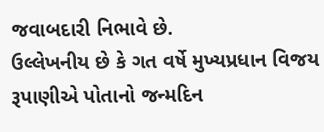જવાબદારી નિભાવે છે.
ઉલ્લેખનીય છે કે ગત વર્ષે મુખ્યપ્રધાન વિજય રૂપાણીએ પોતાનો જન્મદિન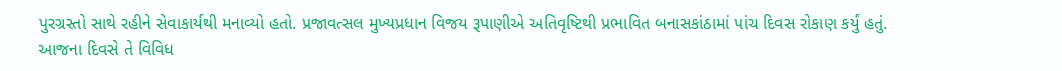પુરગ્રસ્તો સાથે રહીને સેવાકાર્યથી મનાવ્યો હતો. પ્રજાવત્સલ મુખ્યપ્રધાન વિજય રૂપાણીએ અતિવૃષ્ટિથી પ્રભાવિત બનાસકાંઠામાં પાંચ દિવસ રોકાણ કર્યું હતું.
આજના દિવસે તે વિવિધ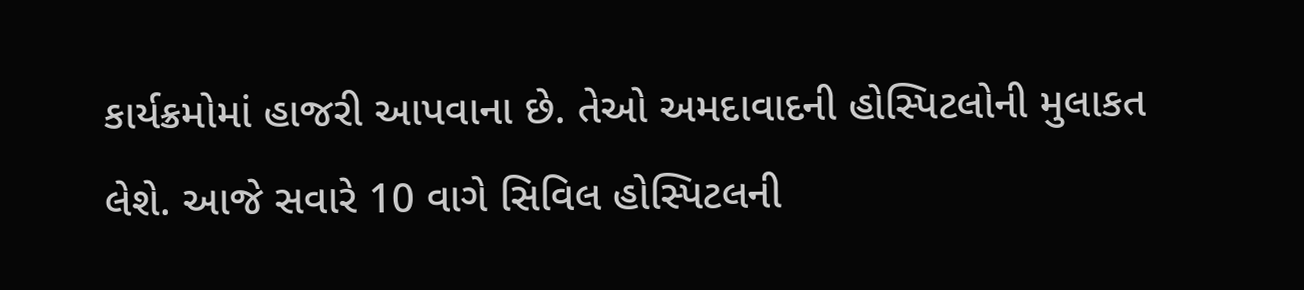કાર્યક્રમોમાં હાજરી આપવાના છે. તેઓ અમદાવાદની હોસ્પિટલોની મુલાકત લેશે. આજે સવારે 10 વાગે સિવિલ હોસ્પિટલની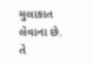મુલાકાત લેવાના છે. તે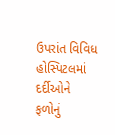ઉપરાંત વિવિધ હોસ્પિટલમાં દર્દીઓને ફળોનું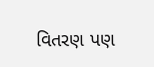વિતરણ પણ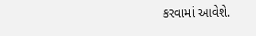કરવામાં આવેશે.